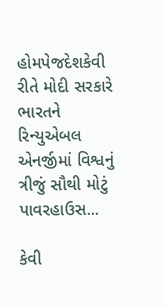હોમપેજદેશકેવી રીતે મોદી સરકારે ભારતને રિન્યુએબલ એનર્જીમાં વિશ્વનું ત્રીજું સૌથી મોટું પાવરહાઉસ...

કેવી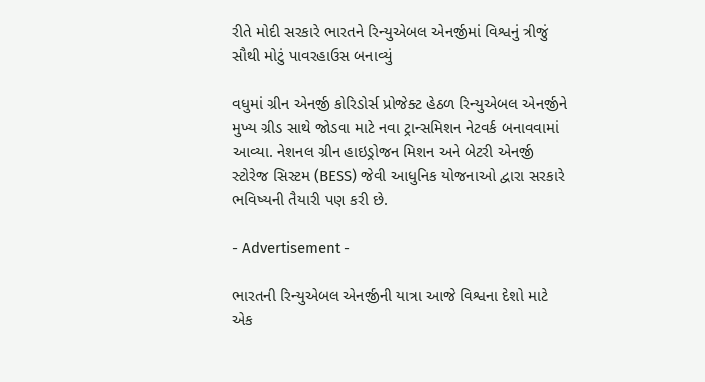રીતે મોદી સરકારે ભારતને રિન્યુએબલ એનર્જીમાં વિશ્વનું ત્રીજું સૌથી મોટું પાવરહાઉસ બનાવ્યું

વધુમાં ગ્રીન એનર્જી કોરિડોર્સ પ્રોજેક્ટ હેઠળ રિન્યુએબલ એનર્જીને મુખ્ય ગ્રીડ સાથે જોડવા માટે નવા ટ્રાન્સમિશન નેટવર્ક બનાવવામાં આવ્યા. નેશનલ ગ્રીન હાઇડ્રોજન મિશન અને બેટરી એનર્જી સ્ટોરેજ સિસ્ટમ (BESS) જેવી આધુનિક યોજનાઓ દ્વારા સરકારે ભવિષ્યની તૈયારી પણ કરી છે.

- Advertisement -

ભારતની રિન્યુએબલ એનર્જીની યાત્રા આજે વિશ્વના દેશો માટે એક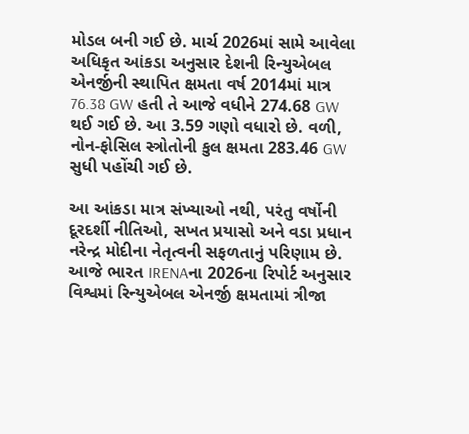મોડલ બની ગઈ છે. માર્ચ 2026માં સામે આવેલા અધિકૃત આંકડા અનુસાર દેશની રિન્યુએબલ એનર્જીની સ્થાપિત ક્ષમતા વર્ષ 2014માં માત્ર 76.38 GW હતી તે આજે વધીને 274.68 GW થઈ ગઈ છે. આ 3.59 ગણો વધારો છે. વળી, નોન-ફોસિલ સ્ત્રોતોની કુલ ક્ષમતા 283.46 GW સુધી પહોંચી ગઈ છે.

આ આંકડા માત્ર સંખ્યાઓ નથી, પરંતુ વર્ષોની દૂરદર્શી નીતિઓ, સખત પ્રયાસો અને વડા પ્રધાન નરેન્દ્ર મોદીના નેતૃત્વની સફળતાનું પરિણામ છે. આજે ભારત IRENAના 2026ના રિપોર્ટ અનુસાર વિશ્વમાં રિન્યુએબલ એનર્જી ક્ષમતામાં ત્રીજા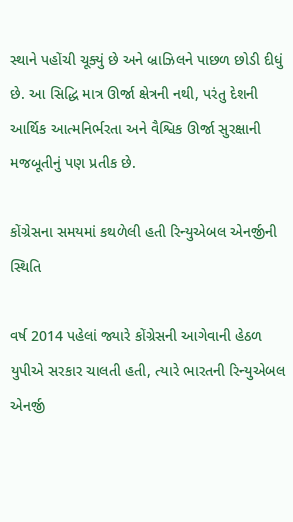સ્થાને પહોંચી ચૂક્યું છે અને બ્રાઝિલને પાછળ છોડી દીધું છે. આ સિદ્ધિ માત્ર ઊર્જા ક્ષેત્રની નથી, પરંતુ દેશની આર્થિક આત્મનિર્ભરતા અને વૈશ્વિક ઊર્જા સુરક્ષાની મજબૂતીનું પણ પ્રતીક છે.

કોંગ્રેસના સમયમાં કથળેલી હતી રિન્યુએબલ એનર્જીની સ્થિતિ

વર્ષ 2014 પહેલાં જ્યારે કોંગ્રેસની આગેવાની હેઠળ યુપીએ સરકાર ચાલતી હતી, ત્યારે ભારતની રિન્યુએબલ એનર્જી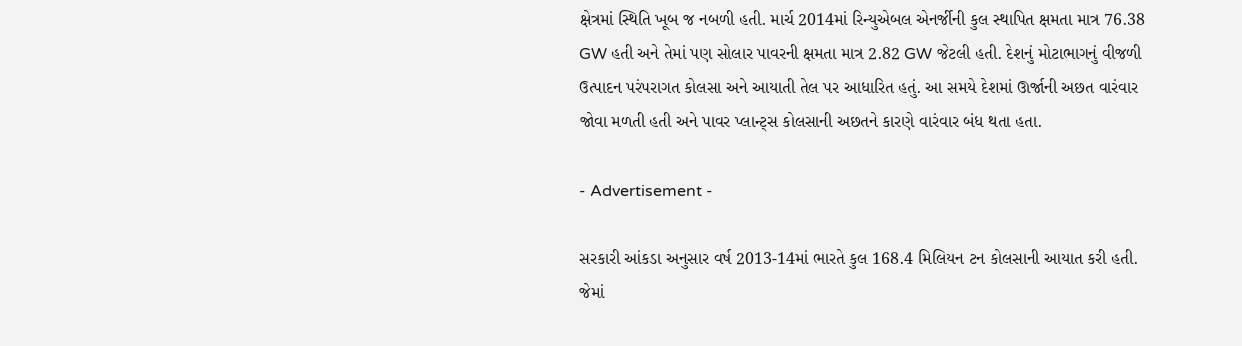ક્ષેત્રમાં સ્થિતિ ખૂબ જ નબળી હતી. માર્ચ 2014માં રિન્યુએબલ એનર્જીની કુલ સ્થાપિત ક્ષમતા માત્ર 76.38 GW હતી અને તેમાં પણ સોલાર પાવરની ક્ષમતા માત્ર 2.82 GW જેટલી હતી. દેશનું મોટાભાગનું વીજળી ઉત્પાદન પરંપરાગત કોલસા અને આયાતી તેલ પર આધારિત હતું. આ સમયે દેશમાં ઊર્જાની અછત વારંવાર જોવા મળતી હતી અને પાવર પ્લાન્ટ્સ કોલસાની અછતને કારણે વારંવાર બંધ થતા હતા.

- Advertisement -

સરકારી આંકડા અનુસાર વર્ષ 2013-14માં ભારતે કુલ 168.4 મિલિયન ટન કોલસાની આયાત કરી હતી. જેમાં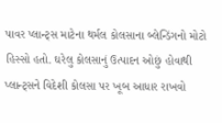પાવર પ્લાન્ટ્સ માટેના થર્મલ કોલસાના બ્લેન્ડિંગનો મોટો હિસ્સો હતો. ઘરેલુ કોલસાનું ઉત્પાદન ઓછું હોવાથી પ્લાન્ટ્સને વિદેશી કોલસા પર ખૂબ આધાર રાખવો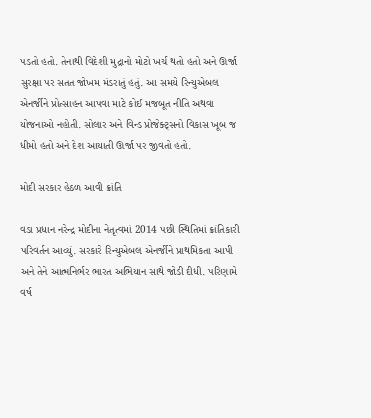પડતો હતો. તેનાથી વિદેશી મુદ્રાનો મોટો ખર્ચ થતો હતો અને ઊર્જા સુરક્ષા પર સતત જોખમ મંડરાતું હતું. આ સમયે રિન્યુએબલ એનર્જીને પ્રોત્સાહન આપવા માટે કોઈ મજબૂત નીતિ અથવા યોજનાઓ નહોતી. સોલાર અને વિન્ડ પ્રોજેક્ટ્સનો વિકાસ ખૂબ જ ધીમો હતો અને દેશ આયાતી ઊર્જા પર જીવતો હતો.

મોદી સરકાર હેઠળ આવી ક્રાંતિ

વડા પ્રધાન નરેન્દ્ર મોદીના નેતૃત્વમાં 2014 પછી સ્થિતિમાં ક્રાંતિકારી પરિવર્તન આવ્યું. સરકારે રિન્યુએબલ એનર્જીને પ્રાથમિકતા આપી અને તેને આત્મનિર્ભર ભારત અભિયાન સાથે જોડી દીધી. પરિણામે વર્ષ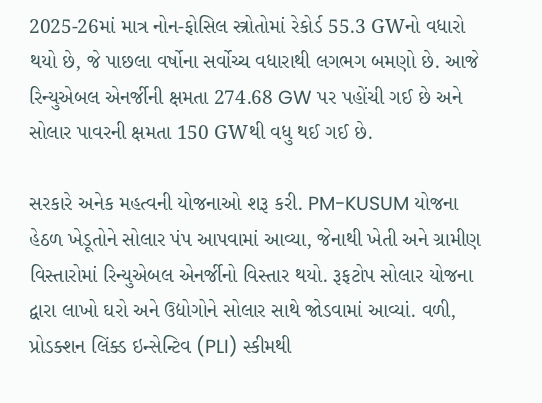2025-26માં માત્ર નોન-ફોસિલ સ્ત્રોતોમાં રેકોર્ડ 55.3 GWનો વધારો થયો છે, જે પાછલા વર્ષોના સર્વોચ્ચ વધારાથી લગભગ બમણો છે. આજે રિન્યુએબલ એનર્જીની ક્ષમતા 274.68 GW પર પહોંચી ગઈ છે અને સોલાર પાવરની ક્ષમતા 150 GWથી વધુ થઈ ગઈ છે.

સરકારે અનેક મહત્વની યોજનાઓ શરૂ કરી. PM-KUSUM યોજના હેઠળ ખેડૂતોને સોલાર પંપ આપવામાં આવ્યા, જેનાથી ખેતી અને ગ્રામીણ વિસ્તારોમાં રિન્યુએબલ એનર્જીનો વિસ્તાર થયો. રૂફટોપ સોલાર યોજના દ્વારા લાખો ઘરો અને ઉદ્યોગોને સોલાર સાથે જોડવામાં આવ્યાં. વળી, પ્રોડક્શન લિંક્ડ ઇન્સેન્ટિવ (PLI) સ્કીમથી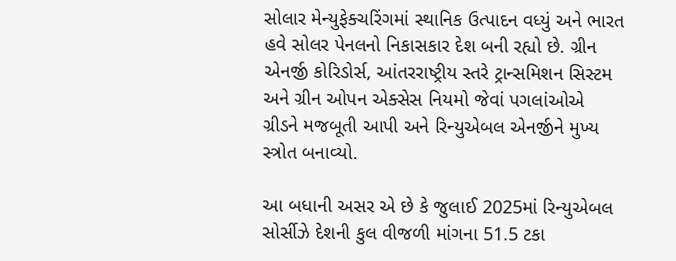સોલાર મેન્યુફેક્ચરિંગમાં સ્થાનિક ઉત્પાદન વધ્યું અને ભારત હવે સોલર પેનલનો નિકાસકાર દેશ બની રહ્યો છે. ગ્રીન એનર્જી કોરિડોર્સ, આંતરરાષ્ટ્રીય સ્તરે ટ્રાન્સમિશન સિસ્ટમ અને ગ્રીન ઓપન એક્સેસ નિયમો જેવાં પગલાંઓએ ગ્રીડને મજબૂતી આપી અને રિન્યુએબલ એનર્જીને મુખ્ય સ્ત્રોત બનાવ્યો.

આ બધાની અસર એ છે કે જુલાઈ 2025માં રિન્યુએબલ સોર્સીઝે દેશની કુલ વીજળી માંગના 51.5 ટકા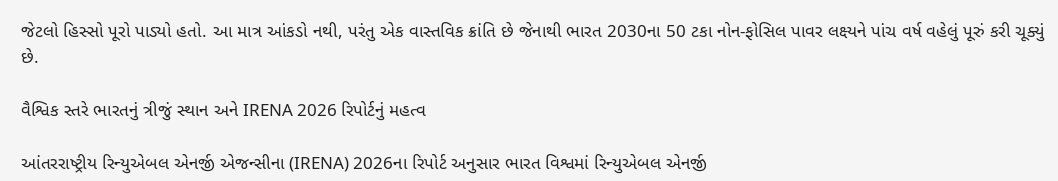જેટલો હિસ્સો પૂરો પાડ્યો હતો. આ માત્ર આંકડો નથી, પરંતુ એક વાસ્તવિક ક્રાંતિ છે જેનાથી ભારત 2030ના 50 ટકા નોન-ફોસિલ પાવર લક્ષ્યને પાંચ વર્ષ વહેલું પૂરું કરી ચૂક્યું છે.

વૈશ્વિક સ્તરે ભારતનું ત્રીજું સ્થાન અને IRENA 2026 રિપોર્ટનું મહત્વ

આંતરરાષ્ટ્રીય રિન્યુએબલ એનર્જી એજન્સીના (IRENA) 2026ના રિપોર્ટ અનુસાર ભારત વિશ્વમાં રિન્યુએબલ એનર્જી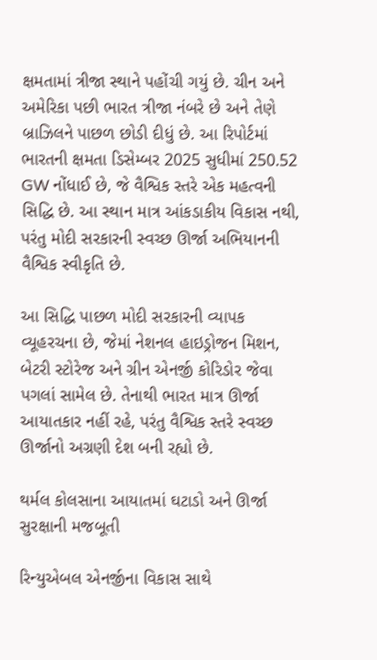ક્ષમતામાં ત્રીજા સ્થાને પહોંચી ગયું છે. ચીન અને અમેરિકા પછી ભારત ત્રીજા નંબરે છે અને તેણે બ્રાઝિલને પાછળ છોડી દીધું છે. આ રિપોર્ટમાં ભારતની ક્ષમતા ડિસેમ્બર 2025 સુધીમાં 250.52 GW નોંધાઈ છે, જે વૈશ્વિક સ્તરે એક મહત્વની સિદ્ધિ છે. આ સ્થાન માત્ર આંકડાકીય વિકાસ નથી, પરંતુ મોદી સરકારની સ્વચ્છ ઊર્જા અભિયાનની વૈશ્વિક સ્વીકૃતિ છે.

આ સિદ્ધિ પાછળ મોદી સરકારની વ્યાપક વ્યૂહરચના છે, જેમાં નેશનલ હાઇડ્રોજન મિશન, બેટરી સ્ટોરેજ અને ગ્રીન એનર્જી કોરિડોર જેવા પગલાં સામેલ છે. તેનાથી ભારત માત્ર ઊર્જા આયાતકાર નહીં રહે, પરંતુ વૈશ્વિક સ્તરે સ્વચ્છ ઊર્જાનો અગ્રણી દેશ બની રહ્યો છે.

થર્મલ કોલસાના આયાતમાં ઘટાડો અને ઊર્જા સુરક્ષાની મજબૂતી

રિન્યુએબલ એનર્જીના વિકાસ સાથે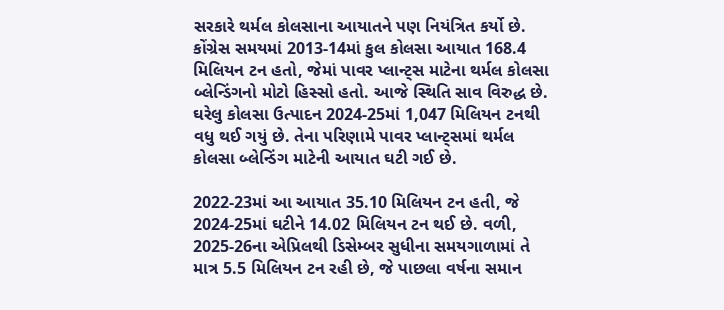સરકારે થર્મલ કોલસાના આયાતને પણ નિયંત્રિત કર્યો છે. કોંગ્રેસ સમયમાં 2013-14માં કુલ કોલસા આયાત 168.4 મિલિયન ટન હતો, જેમાં પાવર પ્લાન્ટ્સ માટેના થર્મલ કોલસા બ્લેન્ડિંગનો મોટો હિસ્સો હતો. આજે સ્થિતિ સાવ વિરુદ્ધ છે. ઘરેલુ કોલસા ઉત્પાદન 2024-25માં 1,047 મિલિયન ટનથી વધુ થઈ ગયું છે. તેના પરિણામે પાવર પ્લાન્ટ્સમાં થર્મલ કોલસા બ્લેન્ડિંગ માટેની આયાત ઘટી ગઈ છે.

2022-23માં આ આયાત 35.10 મિલિયન ટન હતી, જે 2024-25માં ઘટીને 14.02 મિલિયન ટન થઈ છે. વળી, 2025-26ના એપ્રિલથી ડિસેમ્બર સુધીના સમયગાળામાં તે માત્ર 5.5 મિલિયન ટન રહી છે, જે પાછલા વર્ષના સમાન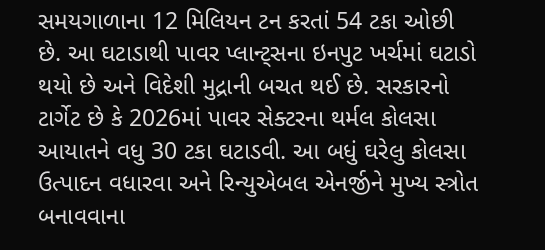સમયગાળાના 12 મિલિયન ટન કરતાં 54 ટકા ઓછી છે. આ ઘટાડાથી પાવર પ્લાન્ટ્સના ઇનપુટ ખર્ચમાં ઘટાડો થયો છે અને વિદેશી મુદ્રાની બચત થઈ છે. સરકારનો ટાર્ગેટ છે કે 2026માં પાવર સેક્ટરના થર્મલ કોલસા આયાતને વધુ 30 ટકા ઘટાડવી. આ બધું ઘરેલુ કોલસા ઉત્પાદન વધારવા અને રિન્યુએબલ એનર્જીને મુખ્ય સ્ત્રોત બનાવવાના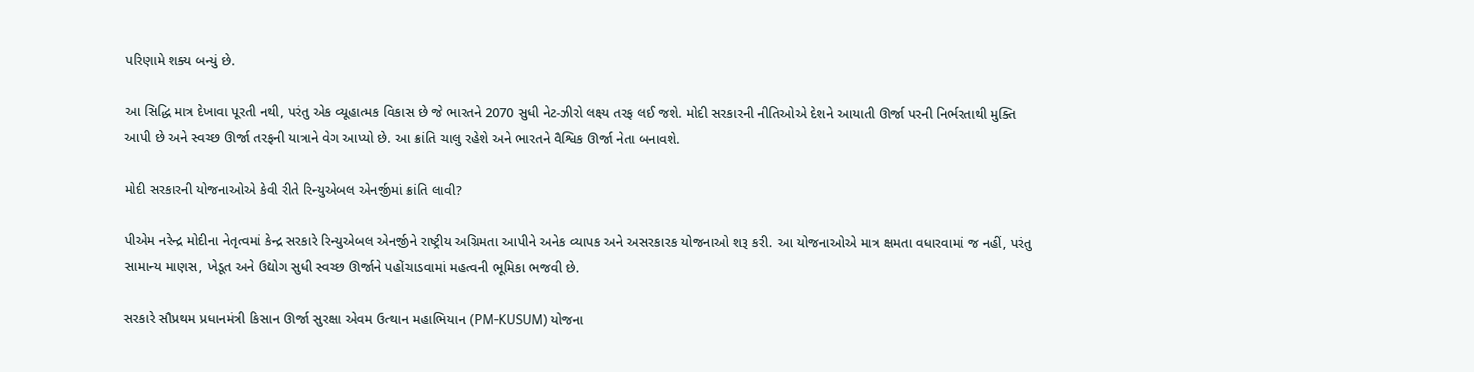પરિણામે શક્ય બન્યું છે.

આ સિદ્ધિ માત્ર દેખાવા પૂરતી નથી, પરંતુ એક વ્યૂહાત્મક વિકાસ છે જે ભારતને 2070 સુધી નેટ-ઝીરો લક્ષ્ય તરફ લઈ જશે. મોદી સરકારની નીતિઓએ દેશને આયાતી ઊર્જા પરની નિર્ભરતાથી મુક્તિ આપી છે અને સ્વચ્છ ઊર્જા તરફની યાત્રાને વેગ આપ્યો છે. આ ક્રાંતિ ચાલુ રહેશે અને ભારતને વૈશ્વિક ઊર્જા નેતા બનાવશે.

મોદી સરકારની યોજનાઓએ કેવી રીતે રિન્યુએબલ એનર્જીમાં ક્રાંતિ લાવી?

પીએમ નરેન્દ્ર મોદીના નેતૃત્વમાં કેન્દ્ર સરકારે રિન્યુએબલ એનર્જીને રાષ્ટ્રીય અગ્રિમતા આપીને અનેક વ્યાપક અને અસરકારક યોજનાઓ શરૂ કરી. આ યોજનાઓએ માત્ર ક્ષમતા વધારવામાં જ નહીં, પરંતુ સામાન્ય માણસ, ખેડૂત અને ઉદ્યોગ સુધી સ્વચ્છ ઊર્જાને પહોંચાડવામાં મહત્વની ભૂમિકા ભજવી છે.

સરકારે સૌપ્રથમ પ્રધાનમંત્રી કિસાન ઊર્જા સુરક્ષા એવમ ઉત્થાન મહાભિયાન (PM-KUSUM) યોજના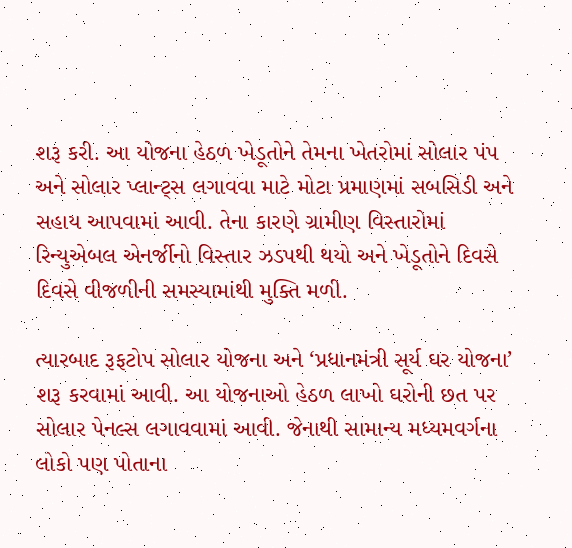શરૂ કરી. આ યોજના હેઠળ ખેડૂતોને તેમના ખેતરોમાં સોલાર પંપ અને સોલાર પ્લાન્ટ્સ લગાવવા માટે મોટા પ્રમાણમાં સબસિડી અને સહાય આપવામાં આવી. તેના કારણે ગ્રામીણ વિસ્તારોમાં રિન્યુએબલ એનર્જીનો વિસ્તાર ઝડપથી થયો અને ખેડૂતોને દિવસે દિવસે વીજળીની સમસ્યામાંથી મુક્તિ મળી.

ત્યારબાદ રૂફટોપ સોલાર યોજના અને ‘પ્રધાનમંત્રી સૂર્ય ઘર યોજના’ શરૂ કરવામાં આવી. આ યોજનાઓ હેઠળ લાખો ઘરોની છત પર સોલાર પેનલ્સ લગાવવામાં આવી. જેનાથી સામાન્ય મધ્યમવર્ગના લોકો પણ પોતાના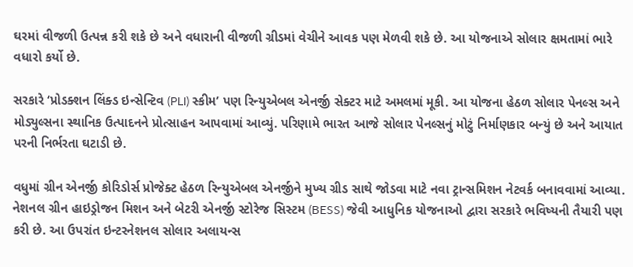ઘરમાં વીજળી ઉત્પન્ન કરી શકે છે અને વધારાની વીજળી ગ્રીડમાં વેચીને આવક પણ મેળવી શકે છે. આ યોજનાએ સોલાર ક્ષમતામાં ભારે વધારો કર્યો છે.

સરકારે ‘પ્રોડક્શન લિંક્ડ ઇન્સેન્ટિવ (PLI) સ્કીમ’ પણ રિન્યુએબલ એનર્જી સેક્ટર માટે અમલમાં મૂકી. આ યોજના હેઠળ સોલાર પેનલ્સ અને મોડ્યુલ્સના સ્થાનિક ઉત્પાદનને પ્રોત્સાહન આપવામાં આવ્યું. પરિણામે ભારત આજે સોલાર પેનલ્સનું મોટું નિર્માણકાર બન્યું છે અને આયાત પરની નિર્ભરતા ઘટાડી છે.

વધુમાં ગ્રીન એનર્જી કોરિડોર્સ પ્રોજેક્ટ હેઠળ રિન્યુએબલ એનર્જીને મુખ્ય ગ્રીડ સાથે જોડવા માટે નવા ટ્રાન્સમિશન નેટવર્ક બનાવવામાં આવ્યા. નેશનલ ગ્રીન હાઇડ્રોજન મિશન અને બેટરી એનર્જી સ્ટોરેજ સિસ્ટમ (BESS) જેવી આધુનિક યોજનાઓ દ્વારા સરકારે ભવિષ્યની તૈયારી પણ કરી છે. આ ઉપરાંત ઇન્ટરનેશનલ સોલાર અલાયન્સ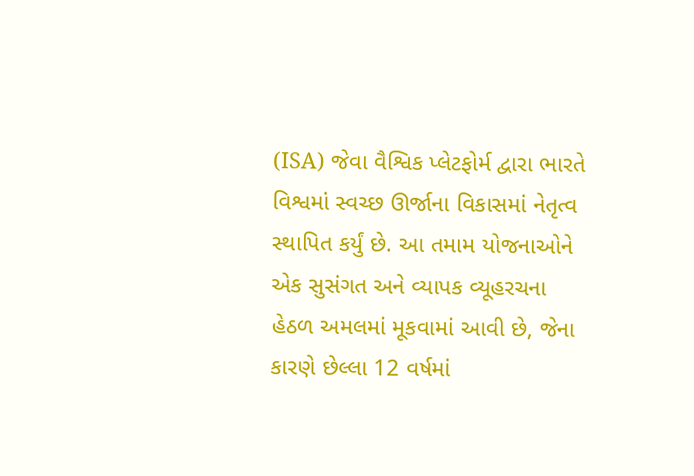(ISA) જેવા વૈશ્વિક પ્લેટફોર્મ દ્વારા ભારતે વિશ્વમાં સ્વચ્છ ઊર્જાના વિકાસમાં નેતૃત્વ સ્થાપિત કર્યું છે. આ તમામ યોજનાઓને એક સુસંગત અને વ્યાપક વ્યૂહરચના હેઠળ અમલમાં મૂકવામાં આવી છે, જેના કારણે છેલ્લા 12 વર્ષમાં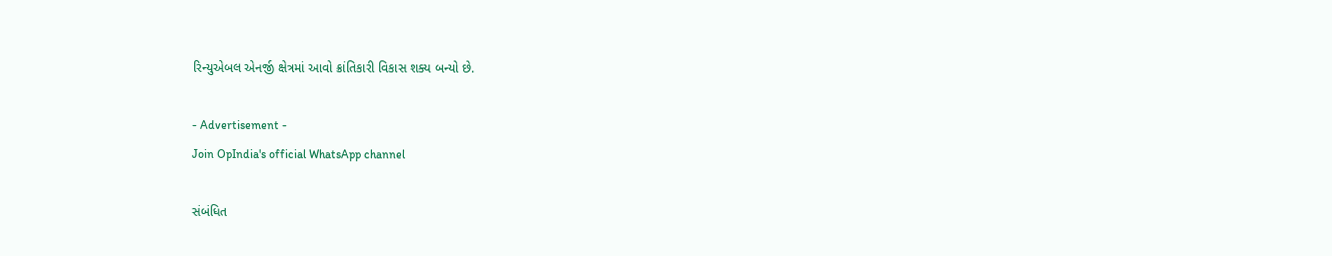રિન્યુએબલ એનર્જી ક્ષેત્રમાં આવો ક્રાંતિકારી વિકાસ શક્ય બન્યો છે.

- Advertisement -
Join OpIndia's official WhatsApp channel

સંબંધિત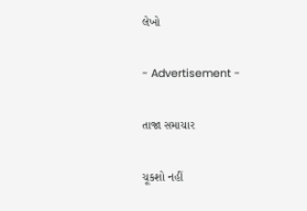લેખો

- Advertisement -

તાજા સમાચાર

ચૂકશો નહીં